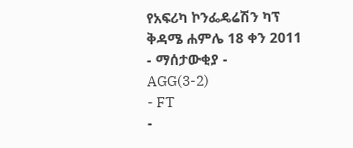የአፍሪካ ኮንፌዴሬሽን ካፕ
ቅዳሜ ሐምሌ 18 ቀን 2011
- ማሰታውቂያ -
AGG(3-2)
- FT
-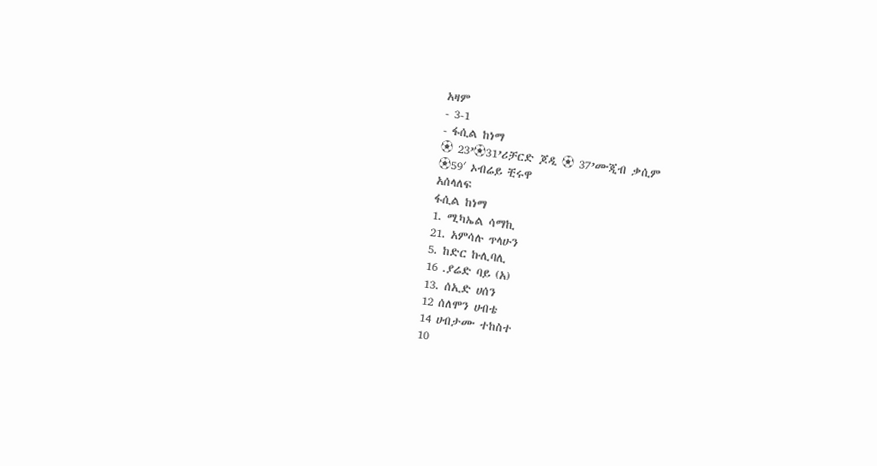አዛም
- 3-1
- ፋሲል ከነማ
⚽ 23’⚽31’ሪቻርድ ጆዲ ⚽ 37’ሙጂብ ቃሲም
⚽59′ ኦብሬይ ቺሩዋ
አሰላለፍ
ፋሲል ከነማ
1. ሚካኤል ሳማኪ
21. አምሳሉ ጥላሁን
5. ከድር ኩሊባሊ
16 .ያሬድ ባይ (አ)
13. ሰኢድ ሀሰን
12 ሰለሞን ሀብቴ
14 ሀብታሙ ተከስተ
10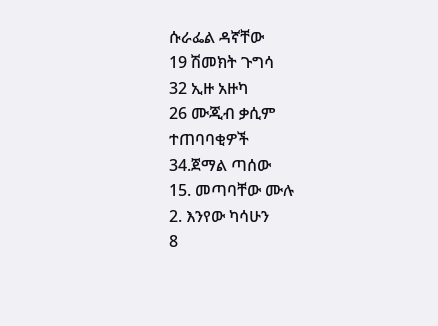ሱራፌል ዳኛቸው
19 ሽመክት ጉግሳ
32 ኢዙ አዙካ
26 ሙጂብ ቃሲም
ተጠባባቂዎች
34.ጀማል ጣሰው
15. መጣባቸው ሙሉ
2. እንየው ካሳሁን
8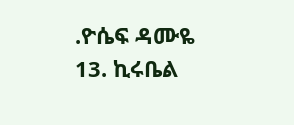.ዮሴፍ ዳሙዬ
13. ኪሩቤል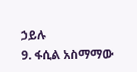ኃይሉ
9. ፋሲል አስማማው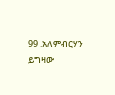99 .አለምብርሃን ይግዛው